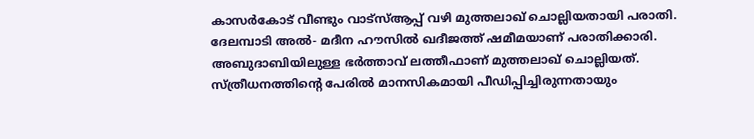കാസർകോട് വീണ്ടും വാട്സ്ആപ്പ് വഴി മുത്തലാഖ് ചൊല്ലിയതായി പരാതി. ദേലമ്പാടി അൽ- മദീന ഹൗസിൽ ഖദീജത്ത് ഷമീമയാണ് പരാതിക്കാരി. അബുദാബിയിലുള്ള ഭർത്താവ് ലത്തീഫാണ് മുത്തലാഖ് ചൊല്ലിയത്. സ്ത്രീധനത്തിന്റെ പേരിൽ മാനസികമായി പീഡിപ്പിച്ചിരുന്നതായും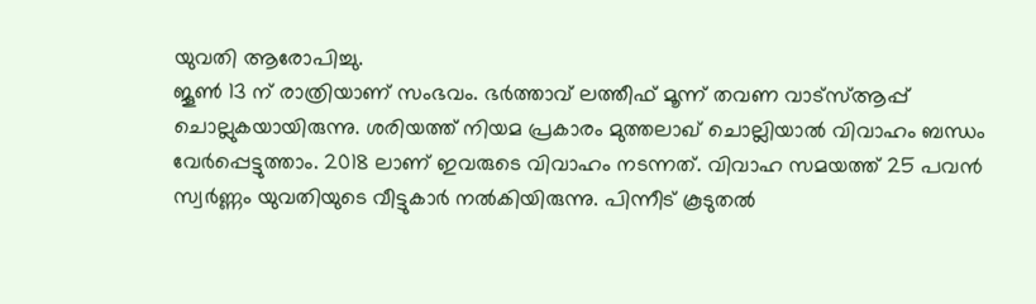യുവതി ആരോപിച്ചു.
ജൂൺ 13 ന് രാത്രിയാണ് സംഭവം. ഭർത്താവ് ലത്തീഫ് മൂന്ന് തവണ വാട്സ്ആപ്പ് ചൊല്ലുകയായിരുന്നു. ശരിയത്ത് നിയമ പ്രകാരം മുത്തലാഖ് ചൊല്ലിയാൽ വിവാഹം ബന്ധം വേർപ്പെട്ടുത്താം. 2018 ലാണ് ഇവരുടെ വിവാഹം നടന്നത്. വിവാഹ സമയത്ത് 25 പവൻ സ്വർണ്ണം യുവതിയുടെ വീട്ടുകാർ നൽകിയിരുന്നു. പിന്നീട് കൂടുതൽ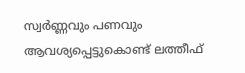സ്വർണ്ണവും പണവും ആവശ്യപ്പെട്ടുകൊണ്ട് ലത്തീഫ്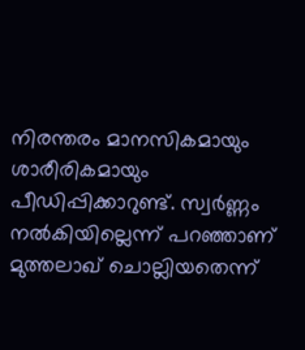നിരന്തരം മാനസികമായും ശാരീരികമായും പീഡിപ്പിക്കാറുണ്ട്. സ്വർണ്ണം നൽകിയില്ലെന്ന് പറഞ്ഞാണ് മുത്തലാഖ് ചൊല്ലിയതെന്ന്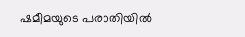ഷമീമയുടെ പരാതിയിൽ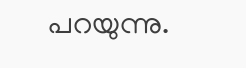പറയുന്നു.